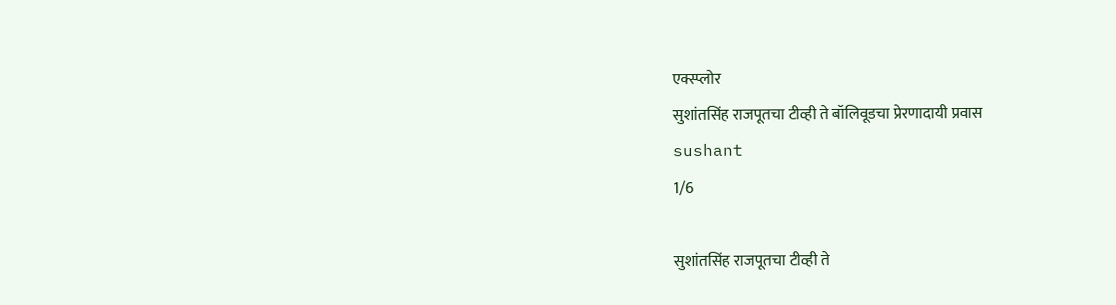एक्स्प्लोर
सुशांतसिंह राजपूतचा टीव्ही ते बॉलिवूडचा प्रेरणादायी प्रवास
sushant
1/6

सुशांतसिंह राजपूतचा टीव्ही ते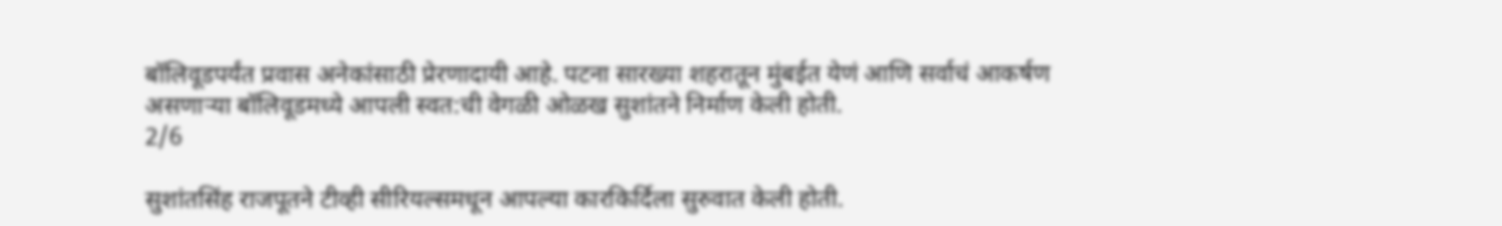बॉलिवूडपर्यंत प्रवास अनेकांसाठी प्रेरणादायी आहे. पटना सारख्या शहरातून मुंबईत येणं आणि सर्वाचं आकर्षण असणाऱ्या बॉलिवूडमध्ये आपली स्वत:ची वेगळी ओळख सुशांतने निर्माण केली होती.
2/6

सुशांतसिंह राजपूतने टीव्ही सीरियल्समधून आपल्या कारकिर्दिला सुरुवात केली होती.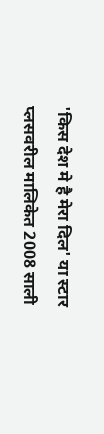'किस देश मे है मेरा दिल' या स्टार प्लसवरील मालिकेत 2008 साली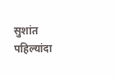सुशांत पहिल्यांदा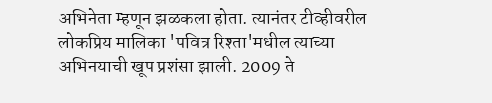अभिनेता म्हणून झळकला होता. त्यानंतर टीव्हीवरील लोकप्रिय मालिका 'पवित्र रिश्ता'मधील त्याच्या अभिनयाची खूप प्रशंसा झाली. 2009 ते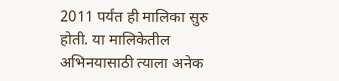2011 पर्यंत ही मालिका सुरु होती. या मालिकेतील अभिनयासाठी त्याला अनेक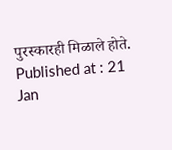पुरस्कारही मिळाले होते.
Published at : 21 Jan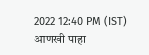2022 12:40 PM (IST)
आणखी पाहा